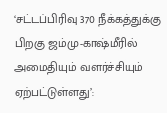‘சட்டப்பிரிவு 370 நீக்கத்துக்கு பிறகு ஜம்மு-காஷ்மீரில் அமைதியும் வளர்ச்சியும் ஏற்பட்டுள்ளது’: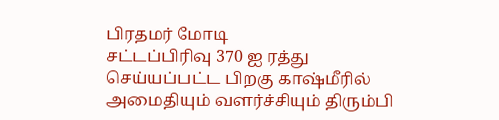பிரதமர் மோடி
சட்டப்பிரிவு 370 ஐ ரத்து செய்யப்பட்ட பிறகு காஷ்மீரில் அமைதியும் வளர்ச்சியும் திரும்பி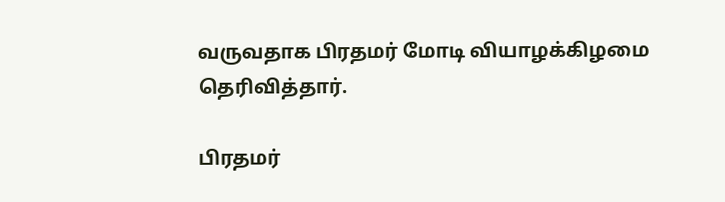வருவதாக பிரதமர் மோடி வியாழக்கிழமை தெரிவித்தார்.

பிரதமர்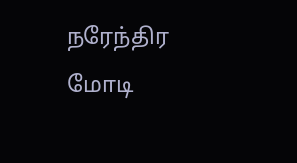நரேந்திர மோடி